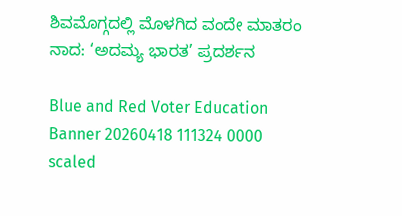ಶಿವಮೊಗ್ಗದಲ್ಲಿ ಮೊಳಗಿದ ವಂದೇ ಮಾತರಂ ನಾದ: ‘ಅದಮ್ಯ ಭಾರತ’ ಪ್ರದರ್ಶನ

Blue and Red Voter Education Banner 20260418 111324 0000 scaled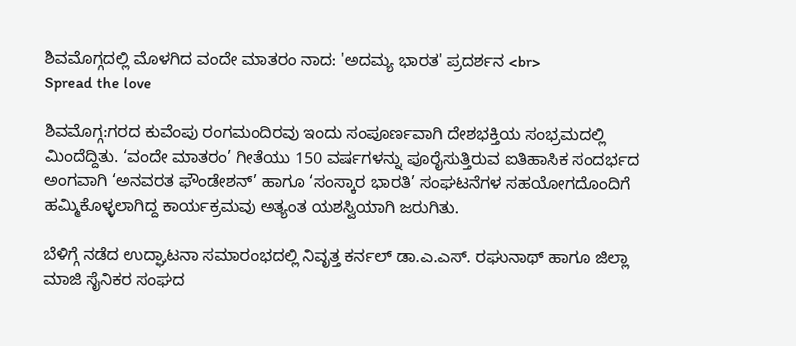ಶಿವಮೊಗ್ಗದಲ್ಲಿ ಮೊಳಗಿದ ವಂದೇ ಮಾತರಂ ನಾದ: 'ಅದಮ್ಯ ಭಾರತ' ಪ್ರದರ್ಶನ <br>
Spread the love

ಶಿವಮೊಗ್ಗ:ಗರದ ಕುವೆಂಪು ರಂಗಮಂದಿರವು ಇಂದು ಸಂಪೂರ್ಣವಾಗಿ ದೇಶಭಕ್ತಿಯ ಸಂಭ್ರಮದಲ್ಲಿ ಮಿಂದೆದ್ದಿತು. ‘ವಂದೇ ಮಾತರಂ’ ಗೀತೆಯು 150 ವರ್ಷಗಳನ್ನು ಪೂರೈಸುತ್ತಿರುವ ಐತಿಹಾಸಿಕ ಸಂದರ್ಭದ ಅಂಗವಾಗಿ ‘ಅನವರತ ಫೌಂಡೇಶನ್’ ಹಾಗೂ ‘ಸಂಸ್ಕಾರ ಭಾರತಿ’ ಸಂಘಟನೆಗಳ ಸಹಯೋಗದೊಂದಿಗೆ ಹಮ್ಮಿಕೊಳ್ಳಲಾಗಿದ್ದ ಕಾರ್ಯಕ್ರಮವು ಅತ್ಯಂತ ಯಶಸ್ವಿಯಾಗಿ ಜರುಗಿತು.

ಬೆಳಿಗ್ಗೆ ನಡೆದ ಉದ್ಘಾಟನಾ ಸಮಾರಂಭದಲ್ಲಿ ನಿವೃತ್ತ ಕರ್ನಲ್ ಡಾ.ಎ.ಎಸ್. ರಘುನಾಥ್ ಹಾಗೂ ಜಿಲ್ಲಾ ಮಾಜಿ ಸೈನಿಕರ ಸಂಘದ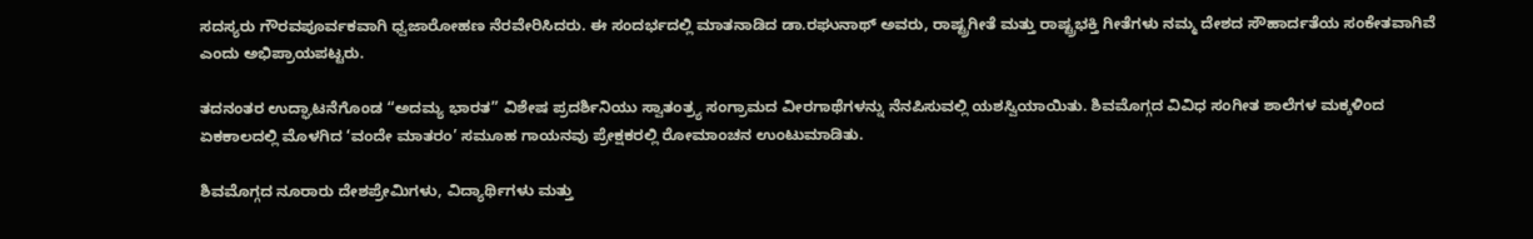ಸದಸ್ಯರು ಗೌರವಪೂರ್ವಕವಾಗಿ ಧ್ವಜಾರೋಹಣ ನೆರವೇರಿಸಿದರು. ಈ ಸಂದರ್ಭದಲ್ಲಿ ಮಾತನಾಡಿದ ಡಾ.ರಘುನಾಥ್ ಅವರು, ರಾಷ್ಟ್ರಗೀತೆ ಮತ್ತು ರಾಷ್ಟ್ರಭಕ್ತಿ ಗೀತೆಗಳು ನಮ್ಮ ದೇಶದ ಸೌಹಾರ್ದತೆಯ ಸಂಕೇತವಾಗಿವೆ ಎಂದು ಅಭಿಪ್ರಾಯಪಟ್ಟರು.

ತದನಂತರ ಉದ್ಘಾಟನೆಗೊಂಡ “ಅದಮ್ಯ ಭಾರತ” ವಿಶೇಷ ಪ್ರದರ್ಶಿನಿಯು ಸ್ವಾತಂತ್ರ್ಯ ಸಂಗ್ರಾಮದ ವೀರಗಾಥೆಗಳನ್ನು ನೆನಪಿಸುವಲ್ಲಿ ಯಶಸ್ವಿಯಾಯಿತು. ಶಿವಮೊಗ್ಗದ ವಿವಿಧ ಸಂಗೀತ ಶಾಲೆಗಳ ಮಕ್ಕಳಿಂದ ಏಕಕಾಲದಲ್ಲಿ ಮೊಳಗಿದ ‘ವಂದೇ ಮಾತರಂ’ ಸಮೂಹ ಗಾಯನವು ಪ್ರೇಕ್ಷಕರಲ್ಲಿ ರೋಮಾಂಚನ ಉಂಟುಮಾಡಿತು.

ಶಿವಮೊಗ್ಗದ ನೂರಾರು ದೇಶಪ್ರೇಮಿಗಳು, ವಿದ್ಯಾರ್ಥಿಗಳು ಮತ್ತು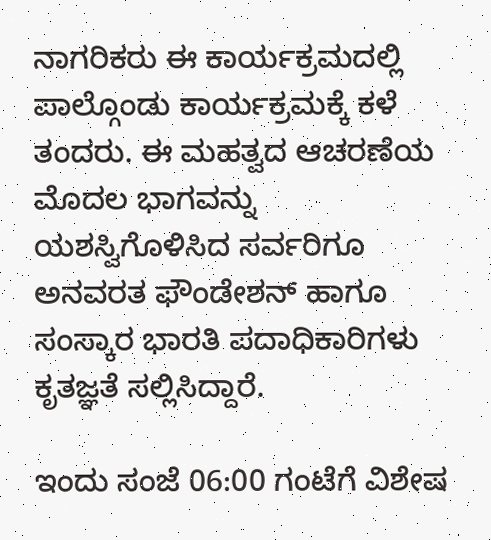ನಾಗರಿಕರು ಈ ಕಾರ್ಯಕ್ರಮದಲ್ಲಿ ಪಾಲ್ಗೊಂಡು ಕಾರ್ಯಕ್ರಮಕ್ಕೆ ಕಳೆ ತಂದರು. ಈ ಮಹತ್ವದ ಆಚರಣೆಯ ಮೊದಲ ಭಾಗವನ್ನು ಯಶಸ್ವಿಗೊಳಿಸಿದ ಸರ್ವರಿಗೂ ಅನವರತ ಫೌಂಡೇಶನ್ ಹಾಗೂ ಸಂಸ್ಕಾರ ಭಾರತಿ ಪದಾಧಿಕಾರಿಗಳು ಕೃತಜ್ಞತೆ ಸಲ್ಲಿಸಿದ್ದಾರೆ.

ಇಂದು ಸಂಜೆ 06:00 ಗಂಟೆಗೆ ವಿಶೇಷ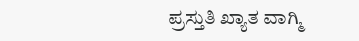ಪ್ರಸ್ತುತಿ ಖ್ಯಾತ ವಾಗ್ಮಿ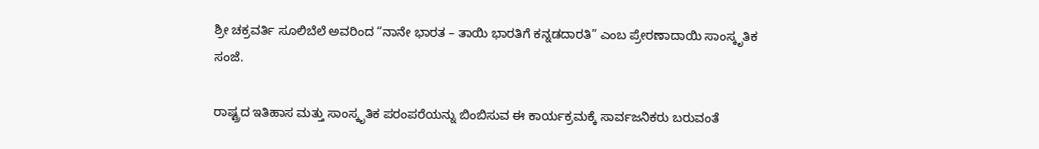ಶ್ರೀ ಚಕ್ರವರ್ತಿ ಸೂಲಿಬೆಲೆ ಅವರಿಂದ “ನಾನೇ ಭಾರತ – ತಾಯಿ ಭಾರತಿಗೆ ಕನ್ನಡದಾರತಿ” ಎಂಬ ಪ್ರೇರಣಾದಾಯಿ ಸಾಂಸ್ಕೃತಿಕ ಸಂಜೆ.

ರಾಷ್ಟ್ರದ ಇತಿಹಾಸ ಮತ್ತು ಸಾಂಸ್ಕೃತಿಕ ಪರಂಪರೆಯನ್ನು ಬಿಂಬಿಸುವ ಈ ಕಾರ್ಯಕ್ರಮಕ್ಕೆ ಸಾರ್ವಜನಿಕರು ಬರುವಂತೆ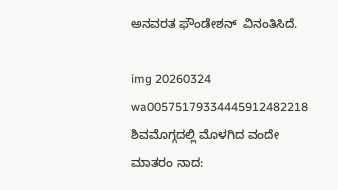ಅನವರತ ಫೌಂಡೇಶನ್  ವಿನಂತಿಸಿದೆ.

img 20260324 wa00575179334445912482218 ಶಿವಮೊಗ್ಗದಲ್ಲಿ ಮೊಳಗಿದ ವಂದೇ ಮಾತರಂ ನಾದ: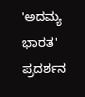'ಅದಮ್ಯ ಭಾರತ' ಪ್ರದರ್ಶನ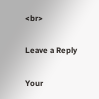<br>

Leave a Reply

Your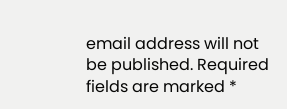email address will not be published. Required fields are marked *